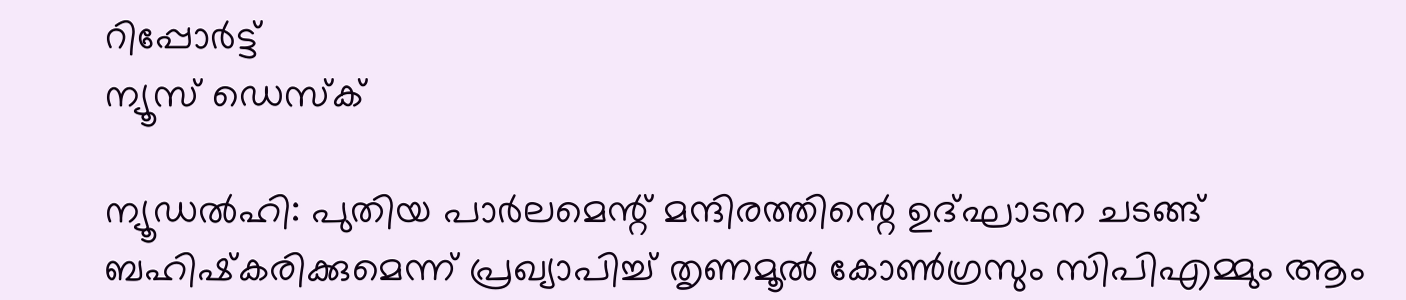റിപ്പോര്‍ട്ട്
ന്യൂസ് ഡെസ്ക്

ന്യൂഡല്‍ഹി: പുതിയ പാര്‍ലമെന്റ് മന്ദിരത്തിന്റെ ഉദ്ഘാടന ചടങ്ങ് ബഹിഷ്‌കരിക്കുമെന്ന് പ്രഖ്യാപിച്ച് തൃണമൂല്‍ കോണ്‍ഗ്രസും സിപിഎമ്മും ആം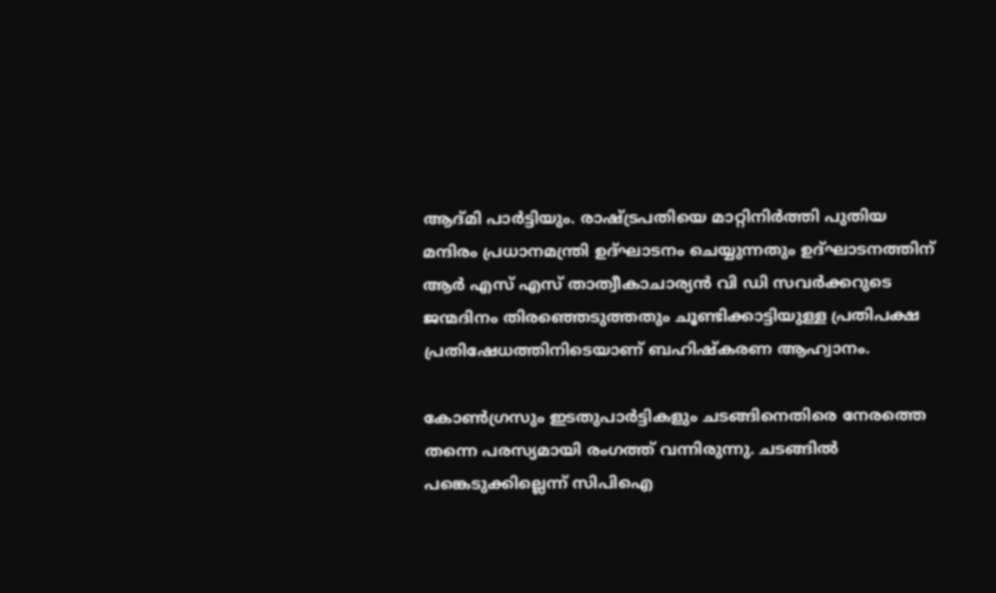ആദ്മി പാര്‍ട്ടിയും. രാഷ്ട്രപതിയെ മാറ്റിനിര്‍ത്തി പുതിയ മന്ദിരം പ്രധാനമന്ത്രി ഉദ്ഘാടനം ചെയ്യുന്നതും ഉദ്ഘാടനത്തിന് ആര്‍ എസ് എസ് താത്വീകാചാര്യന്‍ വി ഡി സവര്‍ക്കറുടെ ജന്മദിനം തിരഞ്ഞെടുത്തതും ചൂണ്ടിക്കാട്ടിയുള്ള പ്രതിപക്ഷ പ്രതിഷേധത്തിനിടെയാണ് ബഹിഷ്‌കരണ ആഹ്വാനം.

കോണ്‍ഗ്രസും ഇടതുപാര്‍ട്ടികളും ചടങ്ങിനെതിരെ നേരത്തെ തന്നെ പരസ്യമായി രംഗത്ത് വന്നിരുന്നു. ചടങ്ങില്‍ പങ്കെടുക്കില്ലെന്ന് സിപിഐ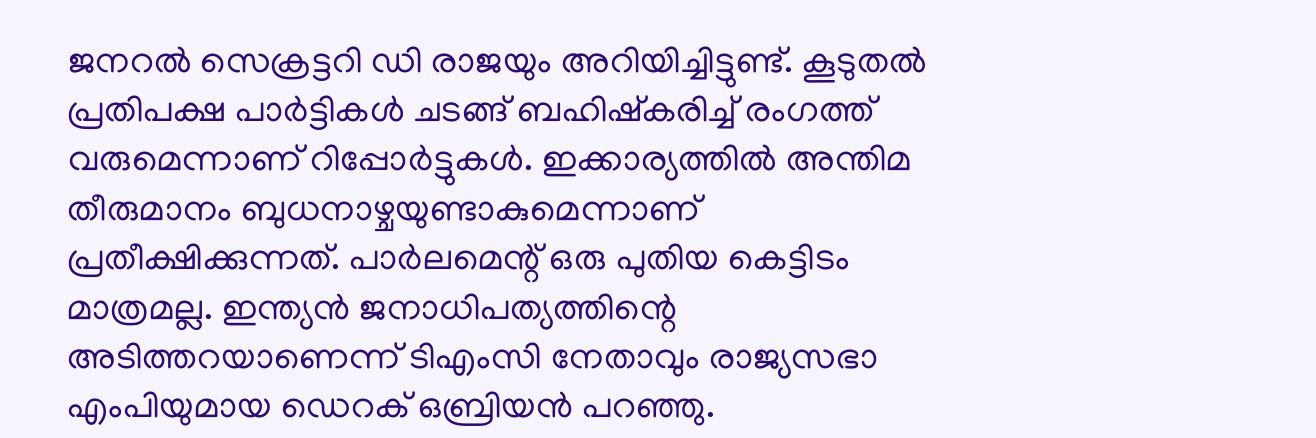ജനറല്‍ സെക്രട്ടറി ഡി രാജയും അറിയിച്ചിട്ടുണ്ട്. കൂടുതല്‍ പ്രതിപക്ഷ പാര്‍ട്ടികള്‍ ചടങ്ങ് ബഹിഷ്‌കരിച്ച് രംഗത്ത് വരുമെന്നാണ് റിപ്പോര്‍ട്ടുകള്‍. ഇക്കാര്യത്തില്‍ അന്തിമ തീരുമാനം ബുധനാഴ്ചയുണ്ടാകുമെന്നാണ് പ്രതീക്ഷിക്കുന്നത്. പാര്‍ലമെന്റ് ഒരു പുതിയ കെട്ടിടം മാത്രമല്ല. ഇന്ത്യന്‍ ജനാധിപത്യത്തിന്റെ അടിത്തറയാണെന്ന് ടിഎംസി നേതാവും രാജ്യസഭാ എംപിയുമായ ഡെറക് ഒബ്രിയന്‍ പറഞ്ഞു.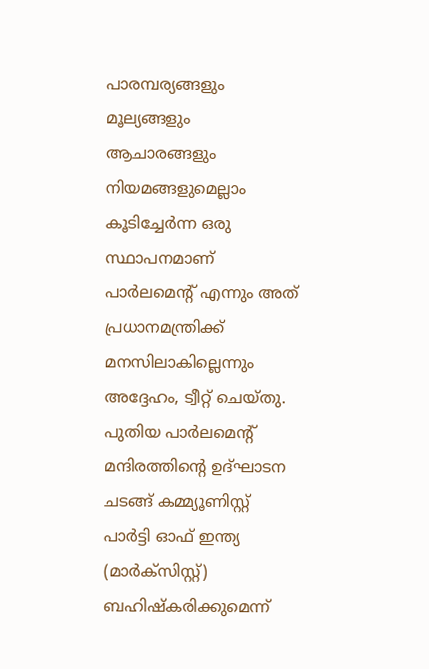പാരമ്പര്യങ്ങളും മൂല്യങ്ങളും ആചാരങ്ങളും നിയമങ്ങളുമെല്ലാം കൂടിച്ചേര്‍ന്ന ഒരു സ്ഥാപനമാണ് പാര്‍ലമെന്റ് എന്നും അത് പ്രധാനമന്ത്രിക്ക് മനസിലാകില്ലെന്നും അദ്ദേഹം, ട്വീറ്റ് ചെയ്തു. പുതിയ പാര്‍ലമെന്റ് മന്ദിരത്തിന്റെ ഉദ്ഘാടന ചടങ്ങ് കമ്മ്യൂണിസ്റ്റ് പാര്‍ട്ടി ഓഫ് ഇന്ത്യ (മാര്‍ക്‌സിസ്റ്റ്) ബഹിഷ്‌കരിക്കുമെന്ന്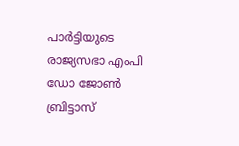പാര്‍ട്ടിയുടെ രാജ്യസഭാ എംപി ഡോ ജോണ്‍ ബ്രിട്ടാസ്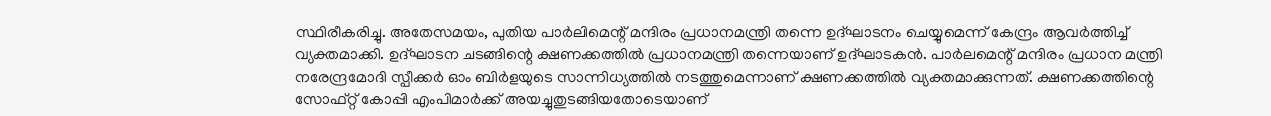സ്ഥിരീകരിച്ചു. അതേസമയം, പുതിയ പാര്‍ലിമെന്റ് മന്ദിരം പ്രധാനമന്ത്രി തന്നെ ഉദ്ഘാടനം ചെയ്യുമെന്ന് കേന്ദ്രം ആവര്‍ത്തിച്ച് വ്യക്തമാക്കി. ഉദ്ഘാടന ചടങ്ങിന്റെ ക്ഷണക്കത്തില്‍ പ്രധാനമന്ത്രി തന്നെയാണ് ഉദ്ഘാടകന്‍. പാര്‍ലമെന്റ് മന്ദിരം പ്രധാന മന്ത്രി നരേന്ദ്രമോദി സ്പീക്കര്‍ ഓം ബിര്‍ളയുടെ സാന്നിധ്യത്തില്‍ നടത്തുമെന്നാണ് ക്ഷണക്കത്തില്‍ വ്യക്തമാക്കുന്നത്. ക്ഷണക്കത്തിന്റെ സോഫ്റ്റ് കോപ്പി എംപിമാര്‍ക്ക് അയച്ചുതുടങ്ങിയതോടെയാണ്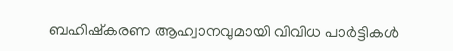ബഹിഷ്‌കരണ ആഹ്വാനവുമായി വിവിധ പാര്‍ട്ടികള്‍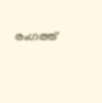രംഗത്ത്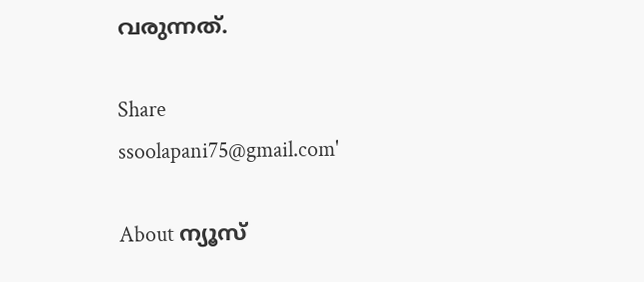വരുന്നത്.

Share
ssoolapani75@gmail.com'

About ന്യൂസ്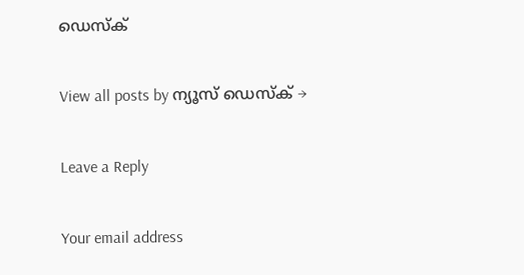ഡെസ്ക്

View all posts by ന്യൂസ് ഡെസ്ക് →

Leave a Reply

Your email address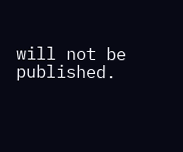will not be published.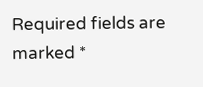Required fields are marked *